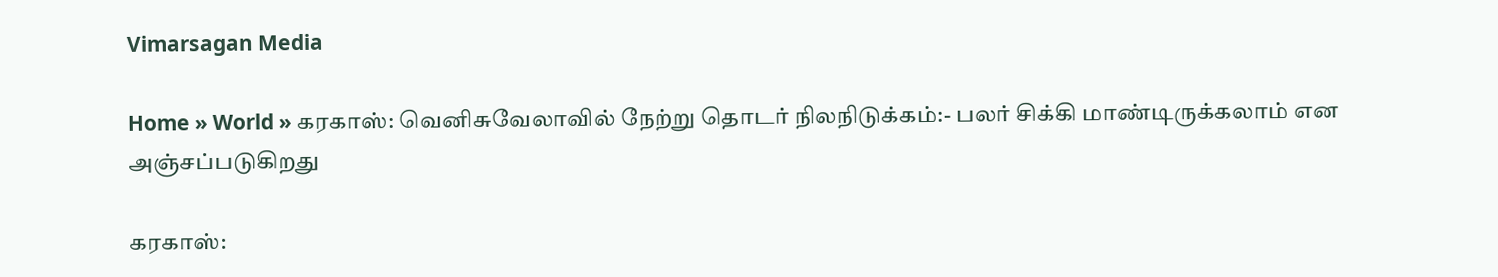Vimarsagan Media

Home » World » கரகாஸ்: வெனிசுவேலாவில் நேற்று தொடர் நிலநிடுக்கம்:- பலர் சிக்கி மாண்டிருக்கலாம் என அஞ்சப்படுகிறது

கரகாஸ்: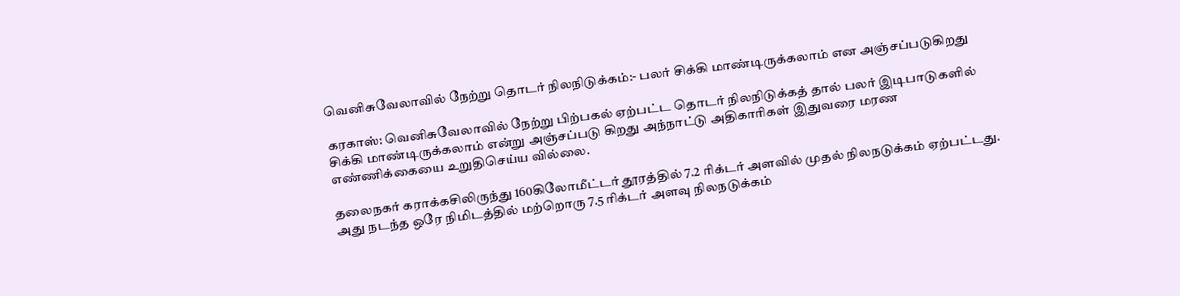வெனிசுவேலாவில் நேற்று தொடர் நிலநிடுக்கம்:- பலர் சிக்கி மாண்டிருக்கலாம் என அஞ்சப்படுகிறது

கரகாஸ்: வெனிசுவேலாவில் நேற்று பிற்பகல் ஏற்பட்ட தொடர் நிலநிடுக்கத் தால் பலர் இடிபாடுகளில் சிக்கி மாண்டிருக்கலாம் என்று அஞ்சப்படு கிறது அந்நாட்டு அதிகாரிகள் இதுவரை மரண எண்ணிக்கையை உறுதிசெய்ய வில்லை.

தலைநகர் கராக்கசிலிருந்து 160கிலோமீட்டர் தூரத்தில் 7.2 ரிக்டர் அளவில் முதல் நிலநடுக்கம் ஏற்பட்டது. அது நடந்த ஒரே நிமிடத்தில் மற்றொரு 7.5 ரிக்டர் அளவு நிலநடுக்கம்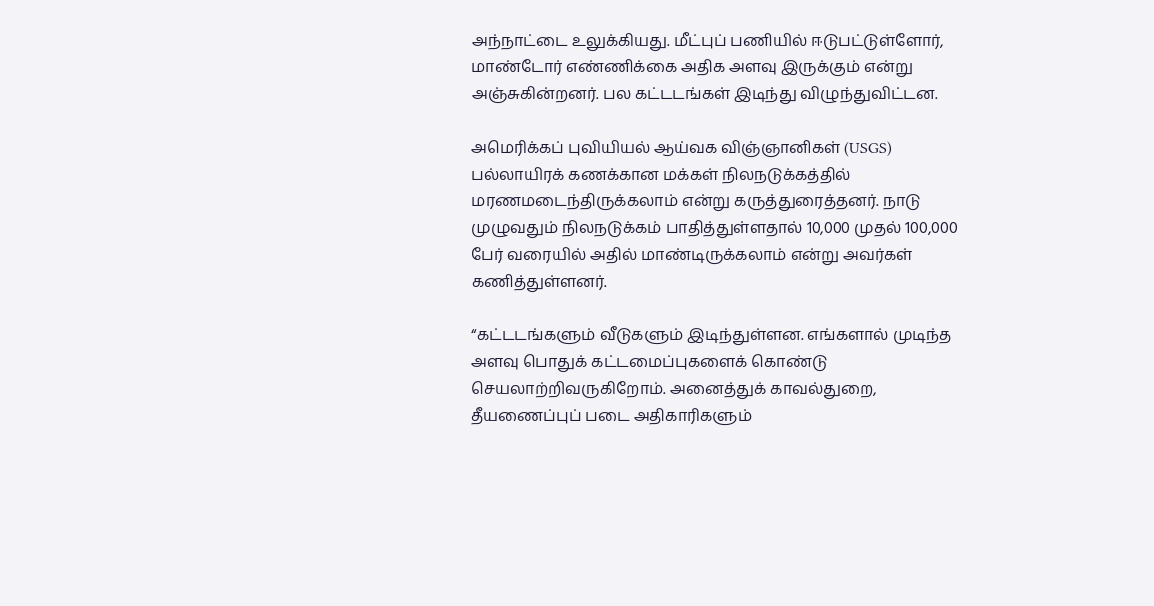அந்நாட்டை உலுக்கியது. மீட்புப் பணியில் ஈடுபட்டுள்ளோர், மாண்டோர் எண்ணிக்கை அதிக அளவு இருக்கும் என்று அஞ்சுகின்றனர். பல கட்டடங்கள் இடிந்து விழுந்துவிட்டன.

அமெரிக்கப் புவியியல் ஆய்வக விஞ்ஞானிகள் (USGS) பல்லாயிரக் கணக்கான மக்கள் நிலநடுக்கத்தில் மரணமடைந்திருக்கலாம் என்று கருத்துரைத்தனர். நாடு முழுவதும் நிலநடுக்கம் பாதித்துள்ளதால் 10,000 முதல் 100,000 பேர் வரையில் அதில் மாண்டிருக்கலாம் என்று அவர்கள் கணித்துள்ளனர்.

“கட்டடங்களும் வீடுகளும் இடிந்துள்ளன. எங்களால் முடிந்த அளவு பொதுக் கட்டமைப்புகளைக் கொண்டு செயலாற்றிவருகிறோம். அனைத்துக் காவல்துறை, தீயணைப்புப் படை அதிகாரிகளும்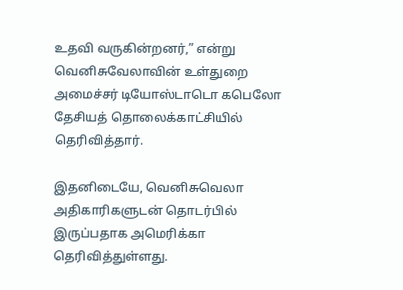உதவி வருகின்றனர்,” என்று வெனிசுவேலாவின் உள்துறை அமைச்சர் டியோஸ்டாடொ கபெலோ தேசியத் தொலைக்காட்சியில் தெரிவித்தார்.

இதனிடையே, வெனிசுவெலா அதிகாரிகளுடன் தொடர்பில் இருப்பதாக அமெரிக்கா தெரிவித்துள்ளது.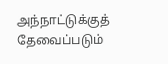அந்நாட்டுக்குத் தேவைப்படும்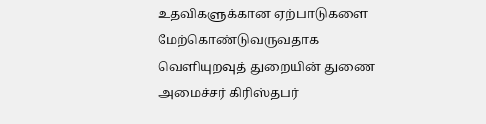உதவிகளுக்கான ஏற்பாடுகளை மேற்கொண்டுவருவதாக வெளியுறவுத் துறையின் துணை அமைச்சர் கிரிஸ்தபர்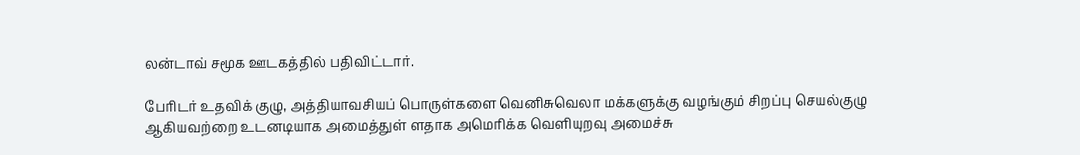லன்டாவ் சமூக ஊடகத்தில் பதிவிட்டார்.

பேரிடர் உதவிக் குழு, அத்தியாவசியப் பொருள்களை வெனிசுவெலா மக்களுக்கு வழங்கும் சிறப்பு செயல்குழு ஆகியவற்றை உடனடியாக அமைத்துள் ளதாக அமெரிக்க வெளியுறவு அமைச்சு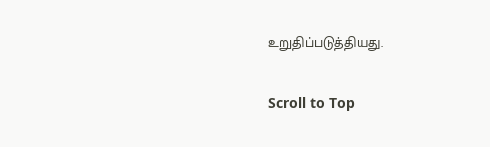உறுதிப்படுத்தியது.

Scroll to Top